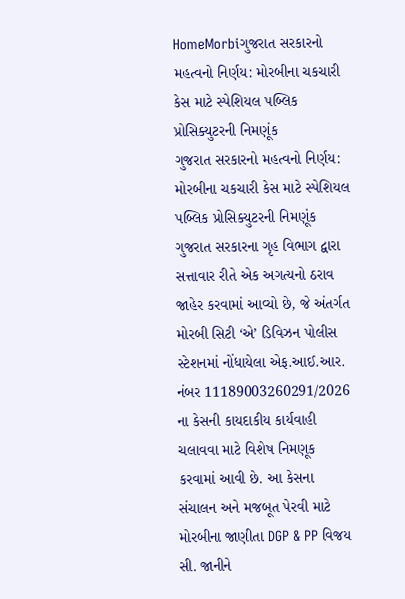HomeMorbiગુજરાત સરકારનો મહત્વનો નિર્ણય: મોરબીના ચકચારી કેસ માટે સ્પેશિયલ પબ્લિક પ્રોસિક્યુટરની નિમણૂંક
ગુજરાત સરકારનો મહત્વનો નિર્ણય: મોરબીના ચકચારી કેસ માટે સ્પેશિયલ પબ્લિક પ્રોસિક્યુટરની નિમણૂંક
ગુજરાત સરકારના ગૃહ વિભાગ દ્વારા સત્તાવાર રીતે એક અગત્યનો ઠરાવ જાહેર કરવામાં આવ્યો છે, જે અંતર્ગત મોરબી સિટી ‘એ’ ડિવિઝન પોલીસ સ્ટેશનમાં નોંધાયેલા એફ.આઈ.આર. નંબર 11189003260291/2026 ના કેસની કાયદાકીય કાર્યવાહી ચલાવવા માટે વિશેષ નિમણૂક કરવામાં આવી છે. આ કેસના સંચાલન અને મજબૂત પેરવી માટે મોરબીના જાણીતા DGP & PP વિજય સી. જાનીને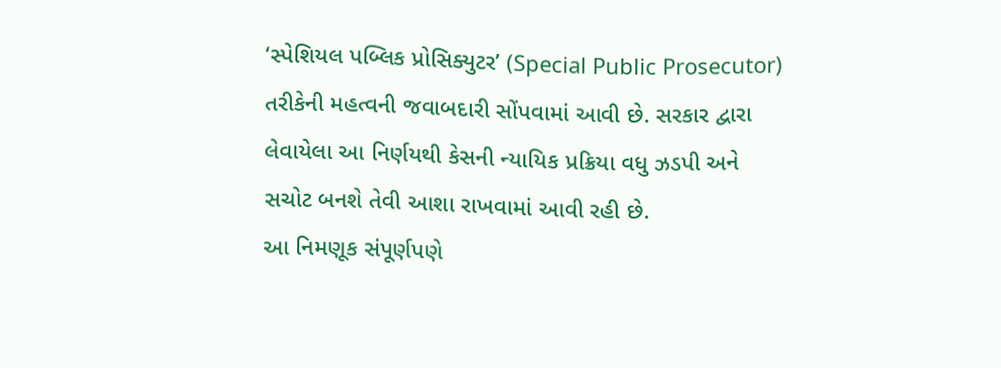‘સ્પેશિયલ પબ્લિક પ્રોસિક્યુટર’ (Special Public Prosecutor) તરીકેની મહત્વની જવાબદારી સોંપવામાં આવી છે. સરકાર દ્વારા લેવાયેલા આ નિર્ણયથી કેસની ન્યાયિક પ્રક્રિયા વધુ ઝડપી અને સચોટ બનશે તેવી આશા રાખવામાં આવી રહી છે.
આ નિમણૂક સંપૂર્ણપણે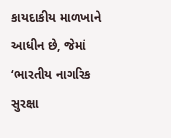કાયદાકીય માળખાને આધીન છે, જેમાં ‘ભારતીય નાગરિક સુરક્ષા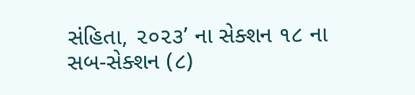સંહિતા, ૨૦૨૩’ ના સેક્શન ૧૮ ના સબ-સેક્શન (૮)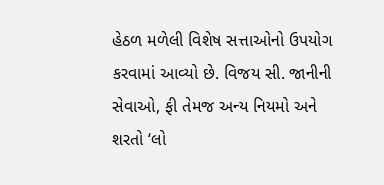હેઠળ મળેલી વિશેષ સત્તાઓનો ઉપયોગ કરવામાં આવ્યો છે. વિજય સી. જાનીની સેવાઓ, ફી તેમજ અન્ય નિયમો અને શરતો ‘લો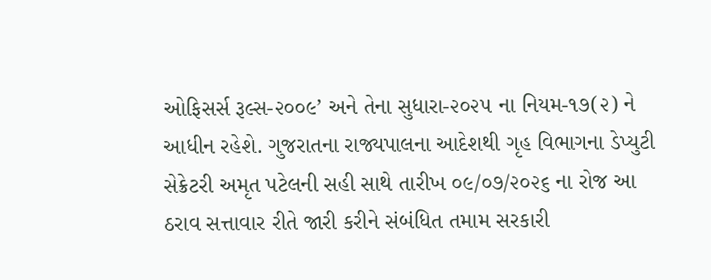ઓફિસર્સ રૂલ્સ-૨૦૦૯’ અને તેના સુધારા-૨૦૨૫ ના નિયમ-૧૭(૨) ને આધીન રહેશે. ગુજરાતના રાજ્યપાલના આદેશથી ગૃહ વિભાગના ડેપ્યુટી સેક્રેટરી અમૃત પટેલની સહી સાથે તારીખ ૦૯/૦૭/૨૦૨૬ ના રોજ આ ઠરાવ સત્તાવાર રીતે જારી કરીને સંબંધિત તમામ સરકારી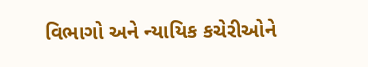વિભાગો અને ન્યાયિક કચેરીઓને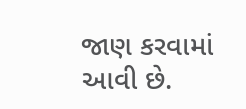જાણ કરવામાં આવી છે.